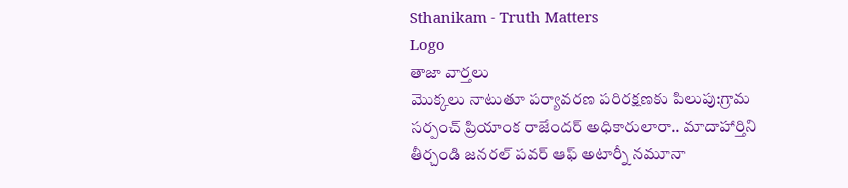Sthanikam - Truth Matters
Logo
తాజా వార్తలు
మొక్కలు నాటుతూ పర్యావరణ పరిరక్షణకు పిలుపు:గ్రామ సర్పంచ్ ప్రియాంక రాజేందర్ అధికారులారా.. మాదాహార్తిని తీర్చండి జనరల్ పవర్ ఆఫ్ అటార్నీ నమూనా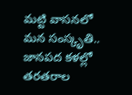మట్టి వాసనలో మన సంస్కృతి.. జానపద కళల్లో తరతరాల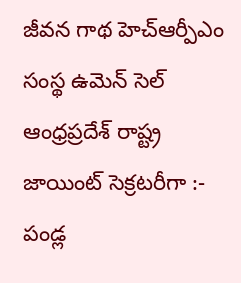జీవన గాథ హెచ్ఆర్పీఎం సంస్థ ఉమెన్ సెల్ ఆంధ్రప్రదేశ్ రాష్ట్ర జాయింట్ సెక్రటరీగా :- పండ్ల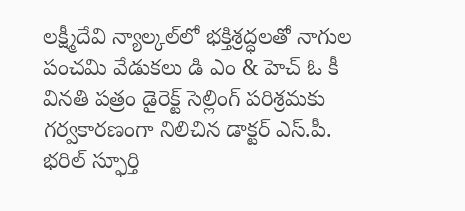లక్ష్మీదేవి న్యాల్కల్‌లో భక్తిశ్రద్ధలతో నాగుల పంచమి వేడుకలు డి ఎం & హెచ్ ఓ కీ వినతి పత్రం డైరెక్ట్ సెల్లింగ్ పరిశ్రమకు గర్వకారణంగా నిలిచిన డాక్టర్ ఎస్.పీ. భరిల్ స్ఫూర్తి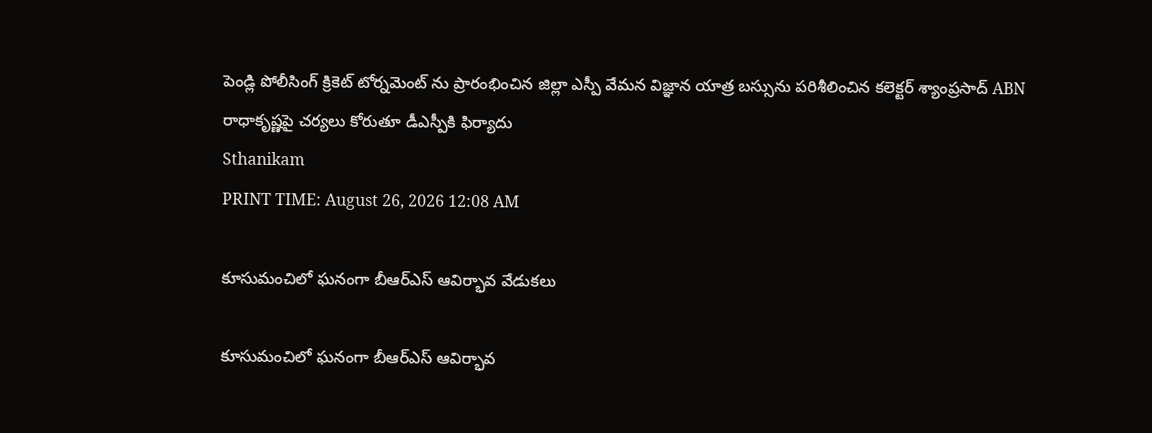పెండ్లి పోలీసింగ్ క్రికెట్ టోర్నమెంట్ ను ప్రారంభించిన జిల్లా ఎస్పీ వేమన విజ్ఞాన యాత్ర బస్సును పరిశీలించిన కలెక్టర్ శ్యాంప్రసాద్ ABN రాధాకృష్ణపై చర్యలు కోరుతూ డీఎస్పీకి ఫిర్యాదు
Sthanikam
PRINT TIME: August 26, 2026 12:08 AM

కూసుమంచిలో ఘనంగా బీఆర్ఎస్ ఆవిర్భావ వేడుకలు

కూసుమంచిలో ఘనంగా బీఆర్ఎస్ ఆవిర్భావ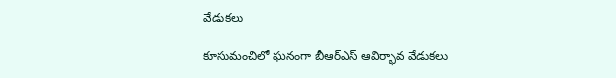వేడుకలు

కూసుమంచిలో ఘనంగా బీఆర్ఎస్ ఆవిర్భావ వేడుకలు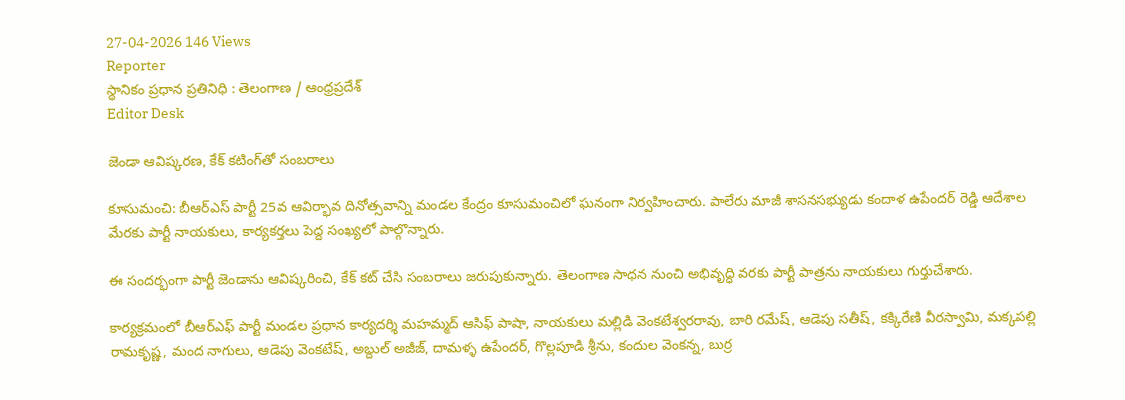27-04-2026 146 Views
Reporter
స్థానికం ప్రధాన ప్రతినిధి : తెలంగాణ / ఆంధ్రప్రదేశ్
Editor Desk

జెండా ఆవిష్కరణ, కేక్ కటింగ్‌తో సంబరాలు

కూసుమంచి: బీఆర్ఎస్ పార్టీ 25వ ఆవిర్భావ దినోత్సవాన్ని మండల కేంద్రం కూసుమంచిలో ఘనంగా నిర్వహించారు. పాలేరు మాజీ శాసనసభ్యుడు కందాళ ఉపేందర్ రెడ్డి ఆదేశాల మేరకు పార్టీ నాయకులు, కార్యకర్తలు పెద్ద సంఖ్యలో పాల్గొన్నారు.

ఈ సందర్భంగా పార్టీ జెండాను ఆవిష్కరించి, కేక్ కట్ చేసి సంబరాలు జరుపుకున్నారు. తెలంగాణ సాధన నుంచి అభివృద్ధి వరకు పార్టీ పాత్రను నాయకులు గుర్తుచేశారు.

కార్యక్రమంలో బీఆర్ఎఫ్ పార్టీ మండల ప్రధాన కార్యదర్శి మహమ్మద్ ఆసిఫ్ పాషా, నాయకులు మల్లిడి వెంకటేశ్వరరావు, బారి రమేష్, ఆడెపు సతీష్, కక్కిరేణి వీరస్వామి, మక్కపల్లి రామకృష్ణ, మంద నాగులు, ఆడెపు వెంకటేష్, అబ్దుల్ అజీజ్, దామళ్ళ ఉపేందర్, గొల్లపూడి శ్రీను, కందుల వెంకన్న, బుర్ర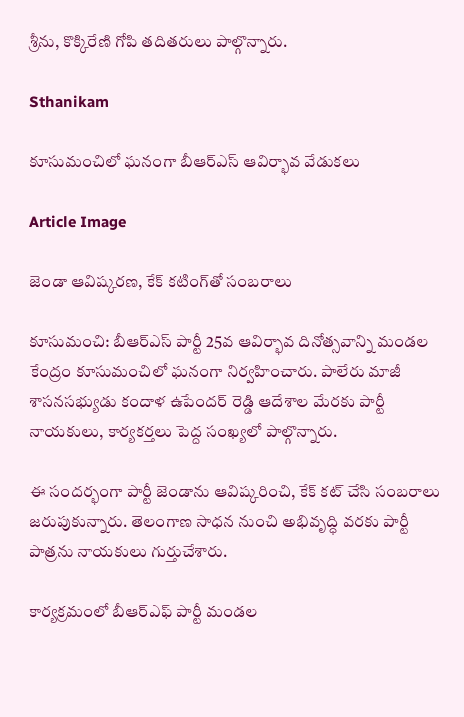శ్రీను, కొక్కిరేణి గోపి తదితరులు పాల్గొన్నారు.

Sthanikam

కూసుమంచిలో ఘనంగా బీఆర్ఎస్ ఆవిర్భావ వేడుకలు

Article Image

జెండా ఆవిష్కరణ, కేక్ కటింగ్‌తో సంబరాలు

కూసుమంచి: బీఆర్ఎస్ పార్టీ 25వ ఆవిర్భావ దినోత్సవాన్ని మండల కేంద్రం కూసుమంచిలో ఘనంగా నిర్వహించారు. పాలేరు మాజీ శాసనసభ్యుడు కందాళ ఉపేందర్ రెడ్డి ఆదేశాల మేరకు పార్టీ నాయకులు, కార్యకర్తలు పెద్ద సంఖ్యలో పాల్గొన్నారు.

ఈ సందర్భంగా పార్టీ జెండాను ఆవిష్కరించి, కేక్ కట్ చేసి సంబరాలు జరుపుకున్నారు. తెలంగాణ సాధన నుంచి అభివృద్ధి వరకు పార్టీ పాత్రను నాయకులు గుర్తుచేశారు.

కార్యక్రమంలో బీఆర్ఎఫ్ పార్టీ మండల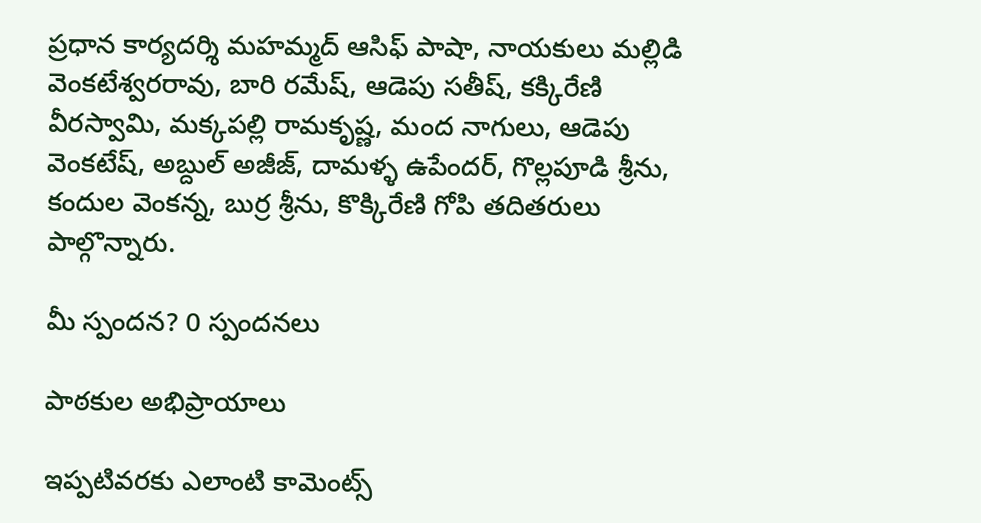ప్రధాన కార్యదర్శి మహమ్మద్ ఆసిఫ్ పాషా, నాయకులు మల్లిడి వెంకటేశ్వరరావు, బారి రమేష్, ఆడెపు సతీష్, కక్కిరేణి వీరస్వామి, మక్కపల్లి రామకృష్ణ, మంద నాగులు, ఆడెపు వెంకటేష్, అబ్దుల్ అజీజ్, దామళ్ళ ఉపేందర్, గొల్లపూడి శ్రీను, కందుల వెంకన్న, బుర్ర శ్రీను, కొక్కిరేణి గోపి తదితరులు పాల్గొన్నారు.

మీ స్పందన? 0 స్పందనలు

పాఠకుల అభిప్రాయాలు

ఇప్పటివరకు ఎలాంటి కామెంట్స్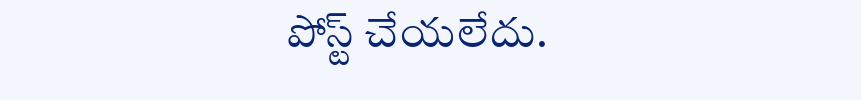పోస్ట్ చేయలేదు.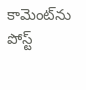కామెంట్‌ను పోస్ట్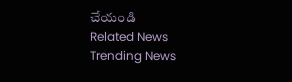చేయండి
Related News
Trending News